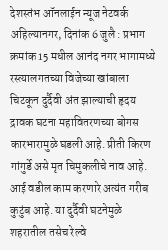देशस्तंभ ऑनलाईन न्यूज नेटवर्क अहिल्यानगर, दिनांक 6 जुलै : प्रभाग क्रमांक 15 मधील आनंद नगर भागामध्ये रस्त्यालगतच्या विजेच्या खांबाला चिटकून दुर्दैवी अंत झाल्याची हृदय द्रावक घटना महावितरणच्या बोगस कारभारामुळे घडली आहे. प्रीती किरण गांगुर्डे असे मृत चिमुकलीचे नाव आहे. आई वडील काम करणारे अत्यंत गरीब कुटुंब आहे. या दुर्दैवी घटनेमुळे शहरातील तसेच रेल्वे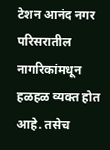टेशन आनंद नगर परिसरातील नागरिकांमधून हळहळ व्यक्त होत आहे. तसेच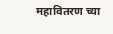महावितरण च्या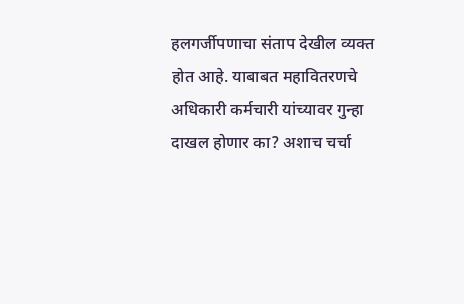हलगर्जीपणाचा संताप देखील व्यक्त होत आहे. याबाबत महावितरणचे अधिकारी कर्मचारी यांच्यावर गुन्हा दाखल होणार का? अशाच चर्चा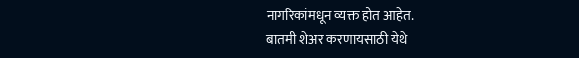नागरिकांमधून व्यक्त होत आहेत.
बातमी शेअर करणायसाठी येथे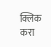क्लिक करा